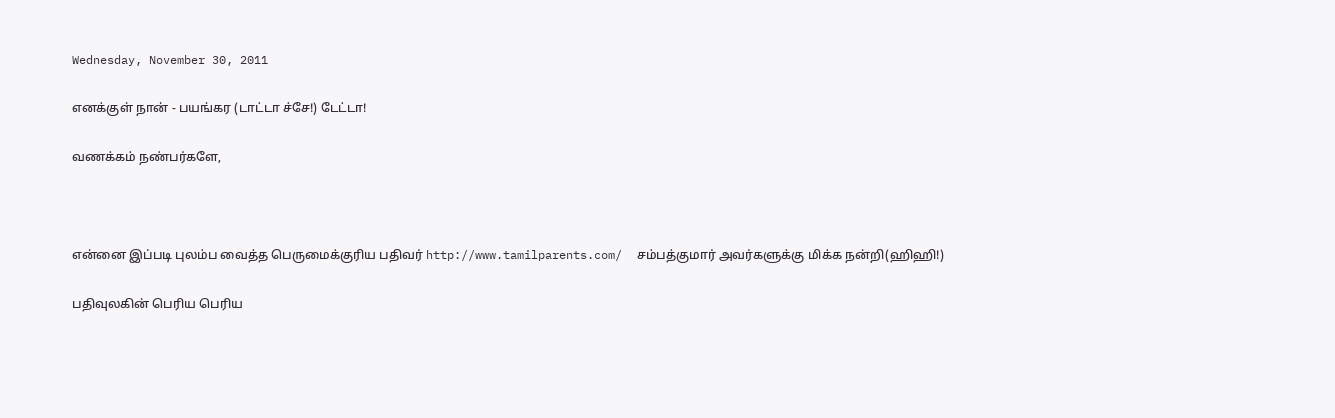Wednesday, November 30, 2011

எனக்குள் நான் - பயங்கர (டாட்டா ச்சே!) டேட்டா!

வணக்கம் நண்பர்களே,



என்னை இப்படி புலம்ப வைத்த பெருமைக்குரிய பதிவர் http://www.tamilparents.com/  சம்பத்குமார் அவர்களுக்கு மிக்க நன்றி(ஹிஹி!)

பதிவுலகின் பெரிய பெரிய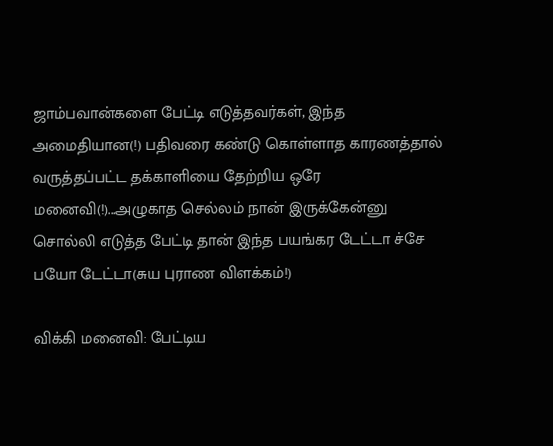ஜாம்பவான்களை பேட்டி எடுத்தவர்கள், இந்த அமைதியான(!) பதிவரை கண்டு கொள்ளாத காரணத்தால் வருத்தப்பட்ட தக்காளியை தேற்றிய ஒரே மனைவி(!)...அழுகாத செல்லம் நான் இருக்கேன்னு சொல்லி எடுத்த பேட்டி தான் இந்த பயங்கர டேட்டா ச்சே பயோ டேட்டா(சுய புராண விளக்கம்!)

விக்கி மனைவி: பேட்டிய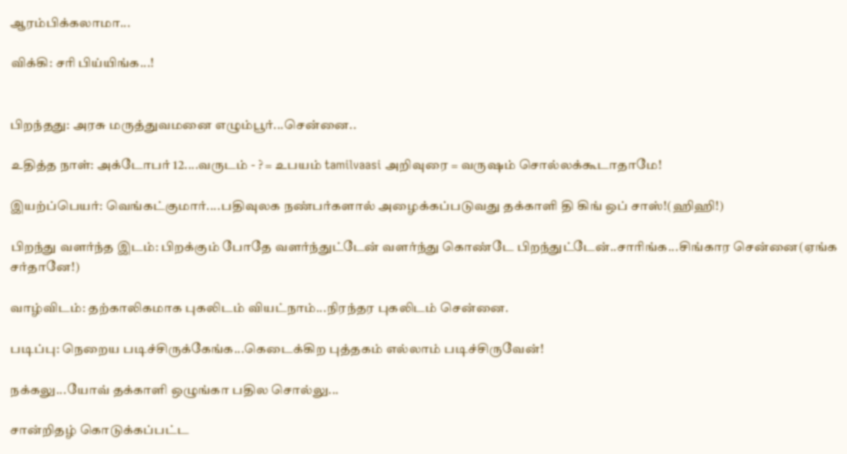ஆரம்பிக்கலாமா...

விக்கி: சரி பிய்யிங்க...!


பிறந்தது: அரசு மருத்துவமனை எழும்பூர்...சென்னை..

உதித்த நாள்: அக்டோபர் 12....வருடம் - ? = உபயம் tamilvaasi அறிவுரை = வருஷம் சொல்லக்கூடாதாமே!

இயற்ப்பெயர்: வெங்கட்குமார்....பதிவுலக நண்பர்களால் அழைக்கப்படுவது தக்காளி தி கிங் ஒப் சாஸ்!(ஹிஹி!)

பிறந்து வளர்ந்த இடம்: பிறக்கும் போதே வளர்ந்துட்டேன் வளர்ந்து கொண்டே பிறந்துட்டேன்..சாரிங்க...சிங்கார சென்னை(ஏங்க சர்தானே!)

வாழ்விடம்: தற்காலிகமாக புகலிடம் வியட்நாம்...நிரந்தர புகலிடம் சென்னை.

படிப்பு: நெறைய படிச்சிருக்கேங்க...கெடைக்கிற புத்தகம் எல்லாம் படிச்சிருவேன்!

நக்கலு...யோவ் தக்காளி ஒழுங்கா பதில சொல்லு...

சான்றிதழ் கொடுக்கப்பட்ட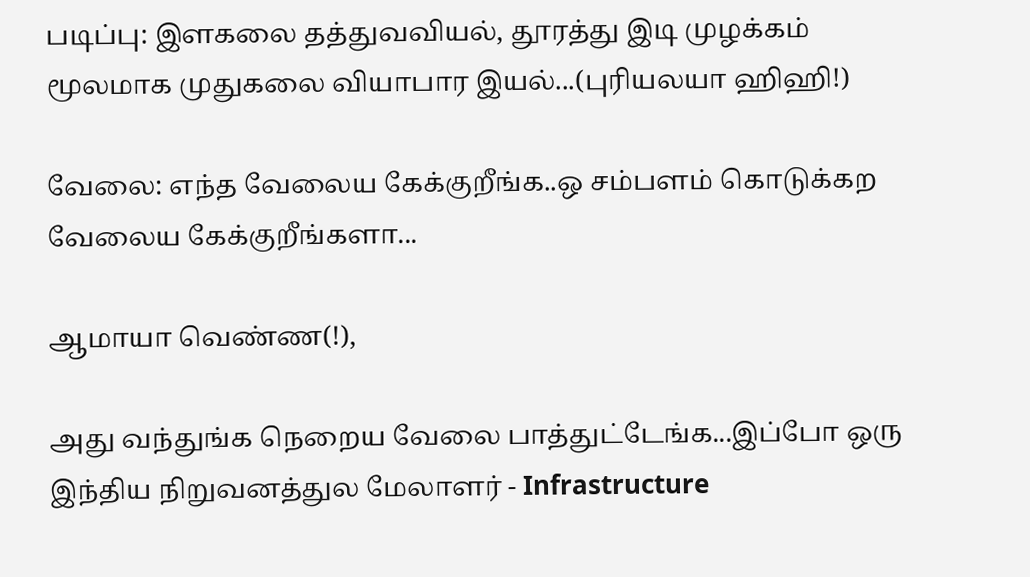படிப்பு: இளகலை தத்துவவியல், தூரத்து இடி முழக்கம் மூலமாக முதுகலை வியாபார இயல்...(புரியலயா ஹிஹி!)

வேலை: எந்த வேலைய கேக்குறீங்க..ஒ சம்பளம் கொடுக்கற வேலைய கேக்குறீங்களா...

ஆமாயா வெண்ண(!),

அது வந்துங்க நெறைய வேலை பாத்துட்டேங்க...இப்போ ஒரு இந்திய நிறுவனத்துல மேலாளர் - Infrastructure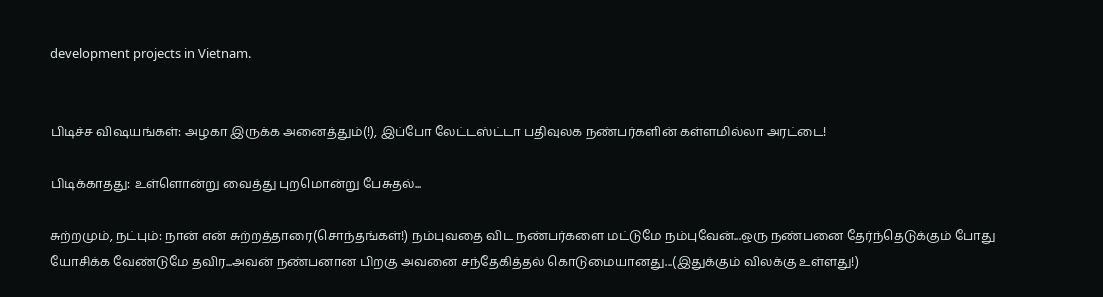development projects in Vietnam.


பிடிச்ச விஷயங்கள்: அழகா இருக்க அனைத்தும்(!), இப்போ லேட்டஸ்ட்டா பதிவுலக நண்பர்களின் கள்ளமில்லா அரட்டை!

பிடிக்காதது: உள்ளொன்று வைத்து புறமொன்று பேசுதல்...

சுற்றமும், நட்பும்: நான் என் சுற்றத்தாரை(சொந்தங்கள்!) நம்புவதை விட நண்பர்களை மட்டுமே நம்புவேன்...ஒரு நண்பனை தேர்ந்தெடுக்கும் போது யோசிக்க வேண்டுமே தவிர...அவன் நண்பனான பிறகு அவனை சந்தேகித்தல் கொடுமையானது...(இதுக்கும் விலக்கு உள்ளது!)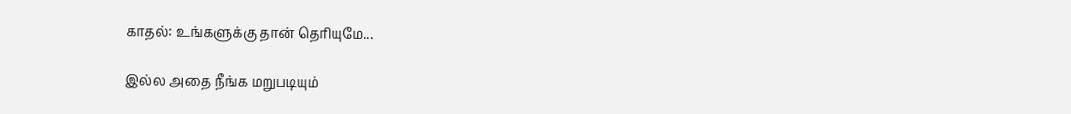காதல்: உங்களுக்கு தான் தெரியுமே...

இல்ல அதை நீங்க மறுபடியும்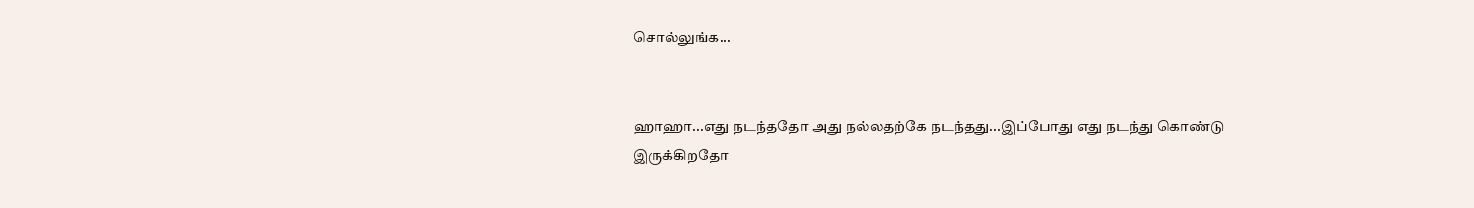சொல்லுங்க...


ஹாஹா...எது நடந்ததோ அது நல்லதற்கே நடந்தது...இப்போது எது நடந்து கொண்டு இருக்கிறதோ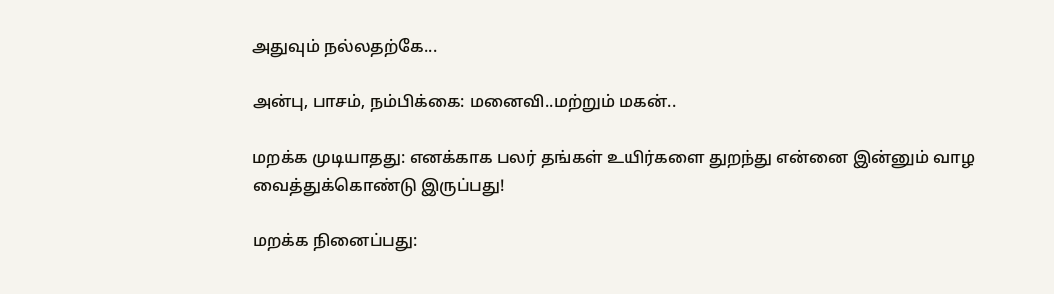அதுவும் நல்லதற்கே...

அன்பு, பாசம், நம்பிக்கை: மனைவி..மற்றும் மகன்..

மறக்க முடியாதது: எனக்காக பலர் தங்கள் உயிர்களை துறந்து என்னை இன்னும் வாழ வைத்துக்கொண்டு இருப்பது!

மறக்க நினைப்பது: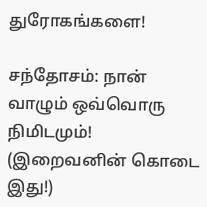துரோகங்களை!

சந்தோசம்: நான் வாழும் ஒவ்வொரு நிமிடமும்! (இறைவனின் கொடை இது!)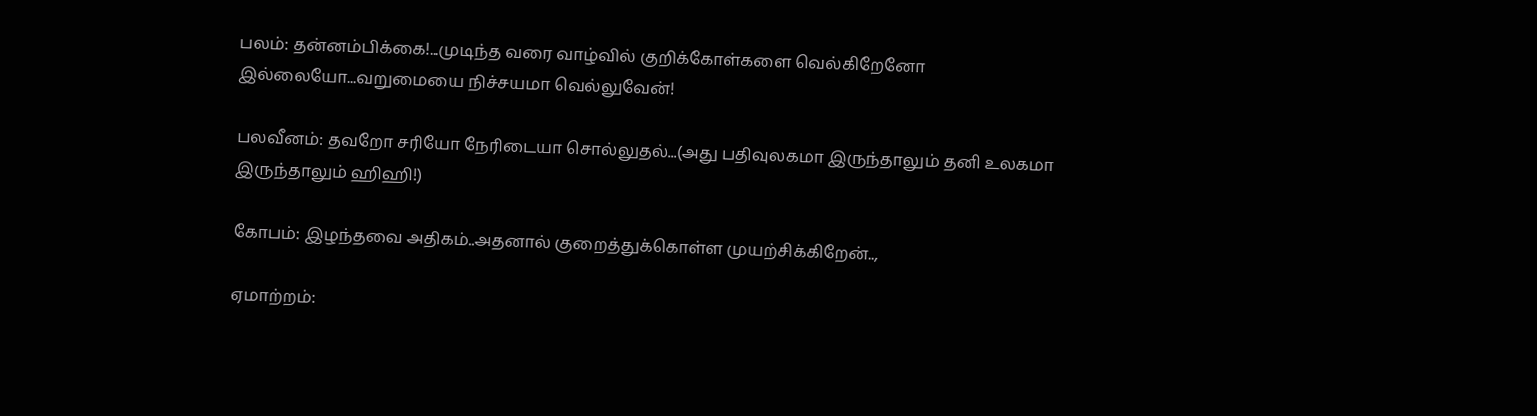பலம்: தன்னம்பிக்கை!...முடிந்த வரை வாழ்வில் குறிக்கோள்களை வெல்கிறேனோ இல்லையோ...வறுமையை நிச்சயமா வெல்லுவேன்!

பலவீனம்: தவறோ சரியோ நேரிடையா சொல்லுதல்...(அது பதிவுலகமா இருந்தாலும் தனி உலகமா இருந்தாலும் ஹிஹி!)

கோபம்: இழந்தவை அதிகம்..அதனால் குறைத்துக்கொள்ள முயற்சிக்கிறேன்..,

ஏமாற்றம்: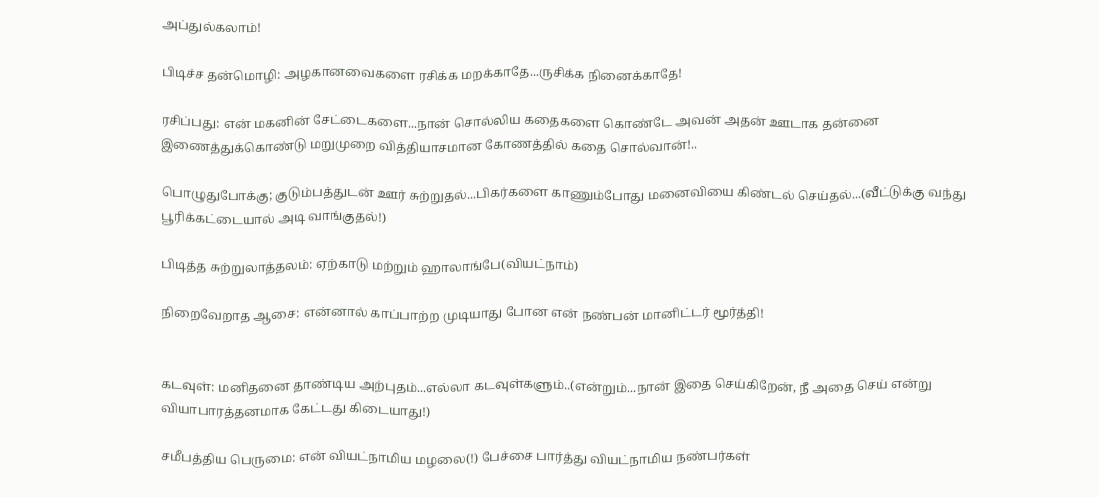அப்துல்கலாம்!

பிடிச்ச தன்மொழி: அழகானவைகளை ரசிக்க மறக்காதே...ருசிக்க நினைக்காதே!

ரசிப்பது: என் மகனின் சேட்டைகளை...நான் சொல்லிய கதைகளை கொண்டே அவன் அதன் ஊடாக தன்னை இணைத்துக்கொண்டு மறுமுறை வித்தியாசமான கோணத்தில் கதை சொல்வான்!..

பொழுதுபோக்கு; குடும்பத்துடன் ஊர் சுற்றுதல்...பிகர்களை காணும்போது மனைவியை கிண்டல் செய்தல்...(வீட்டுக்கு வந்து பூரிக்கட்டையால் அடி வாங்குதல்!)

பிடித்த சுற்றுலாத்தலம்: ஏற்காடு மற்றும் ஹாலாங்பே(வியட்நாம்)

நிறைவேறாத ஆசை: என்னால் காப்பாற்ற முடியாது போன என் நண்பன் மானிட்டர் மூர்த்தி!


கடவுள்: மனிதனை தாண்டிய அற்புதம்...எல்லா கடவுள்களும்..(என்றும்...நான் இதை செய்கிறேன், நீ அதை செய் என்று வியாபாரத்தனமாக கேட்டது கிடையாது!)

சமீபத்திய பெருமை: என் வியட்நாமிய மழலை(!) பேச்சை பார்த்து வியட்நாமிய நண்பர்கள்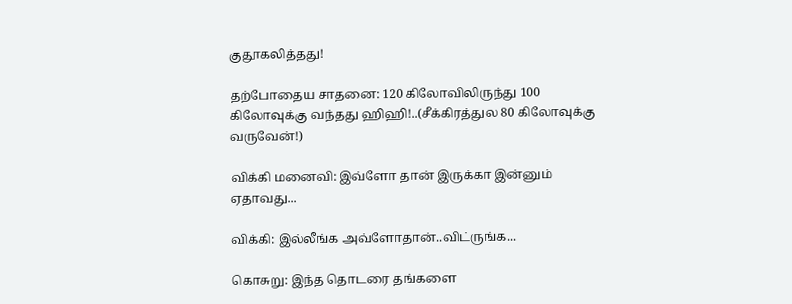குதூகலித்தது!

தற்போதைய சாதனை: 120 கிலோவிலிருந்து 100 கிலோவுக்கு வந்தது ஹிஹி!..(சீக்கிரத்துல 80 கிலோவுக்கு வருவேன்!)

விக்கி மனைவி: இவ்ளோ தான் இருக்கா இன்னும் ஏதாவது...

விக்கி: இல்லீங்க அவ்ளோதான்..விட்ருங்க...

கொசுறு: இந்த தொடரை தங்களை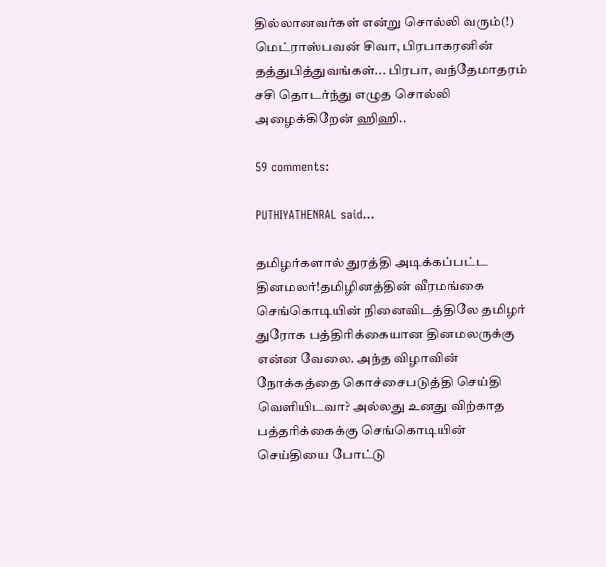தில்லானவர்கள் என்று சொல்லி வரும்(!) மெட்ராஸ்பவன் சிவா, பிரபாகரனின் தத்துபித்துவங்கள்... பிரபா, வந்தேமாதரம் சசி தொடர்ந்து எழுத சொல்லி அழைக்கிறேன் ஹிஹி..

59 comments:

PUTHIYATHENRAL said...

தமிழர்களால் துரத்தி அடிக்கப்பட்ட தினமலர்!தமிழினத்தின் வீரமங்கை செங்கொடியின் நினைவிடத்திலே தமிழர் துரோக பத்திரிக்கையான தினமலருக்கு என்ன வேலை. அந்த விழாவின் நோக்கத்தை கொச்சைபடுத்தி செய்தி வெளியிடவா? அல்லது உனது விற்காத பத்தரிக்கைக்கு செங்கொடியின் செய்தியை போட்டு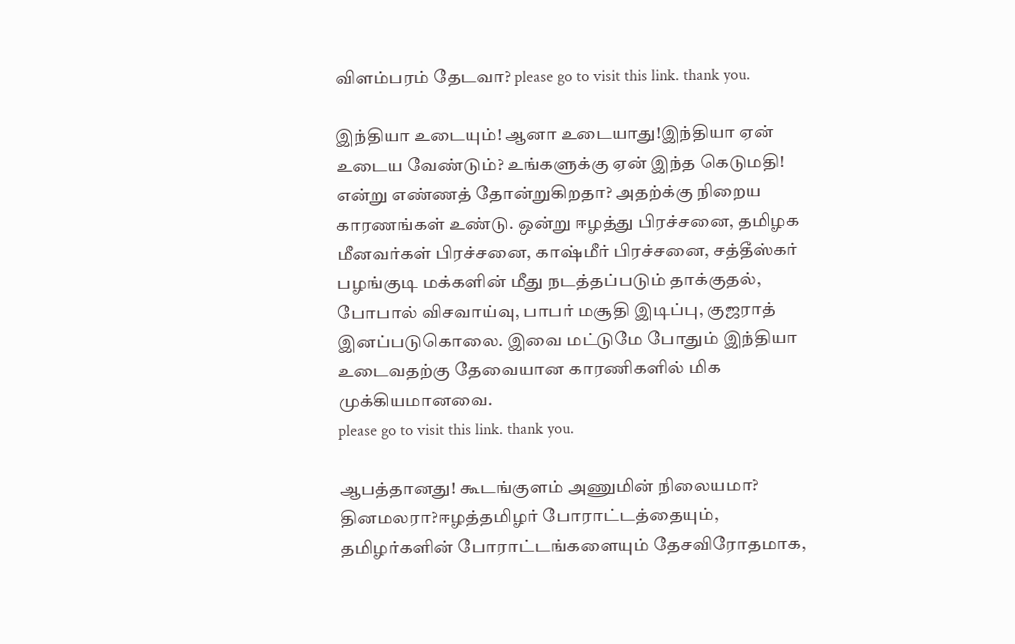விளம்பரம் தேடவா? please go to visit this link. thank you.

இந்தியா உடையும்! ஆனா உடையாது!இந்தியா ஏன் உடைய வேண்டும்? உங்களுக்கு ஏன் இந்த கெடுமதி! என்று எண்ணத் தோன்றுகிறதா? அதற்க்கு நிறைய காரணங்கள் உண்டு. ஒன்று ஈழத்து பிரச்சனை, தமிழக மீனவர்கள் பிரச்சனை, காஷ்மீர் பிரச்சனை, சத்தீஸ்கர் பழங்குடி மக்களின் மீது நடத்தப்படும் தாக்குதல், போபால் விசவாய்வு, பாபர் மசூதி இடிப்பு, குஜராத் இனப்படுகொலை. இவை மட்டுமே போதும் இந்தியா உடைவதற்கு தேவையான காரணிகளில் மிக முக்கியமானவை.
please go to visit this link. thank you.

ஆபத்தானது! கூடங்குளம் அணுமின் நிலையமா? தினமலரா?ஈழத்தமிழர் போராட்டத்தையும், தமிழர்களின் போராட்டங்களையும் தேசவிரோதமாக,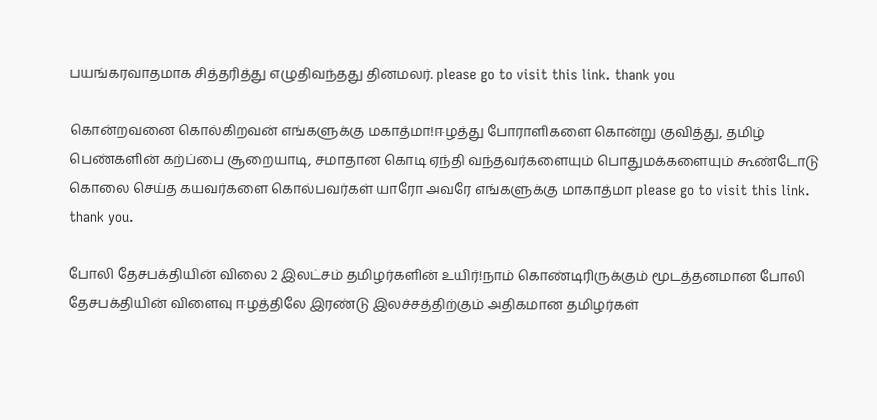பயங்கரவாதமாக சித்தரித்து எழுதிவந்தது தினமலர். please go to visit this link. thank you

கொன்றவனை கொல்கிறவன் எங்களுக்கு மகாத்மா!ஈழத்து போராளிகளை கொன்று குவித்து, தமிழ் பெண்களின் கற்ப்பை சூறையாடி, சமாதான கொடி ஏந்தி வந்தவர்களையும் பொதுமக்களையும் கூண்டோடு கொலை செய்த கயவர்களை கொல்பவர்கள் யாரோ அவரே எங்களுக்கு மாகாத்மா please go to visit this link. thank you.

போலி தேசபக்தியின் விலை 2 இலட்சம் தமிழர்களின் உயிர்!நாம் கொண்டிரிருக்கும் மூடத்தனமான போலி தேசபக்தியின் விளைவு ஈழத்திலே இரண்டு இலச்சத்திற்கும் அதிகமான தமிழர்கள்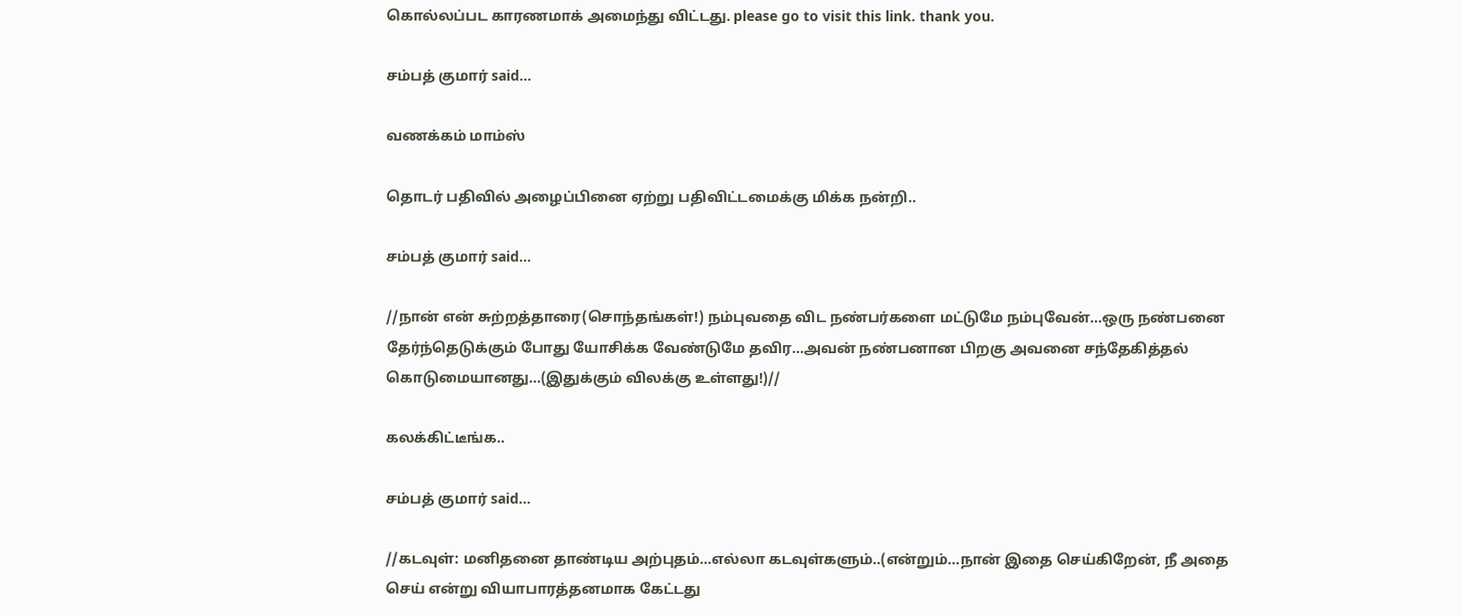கொல்லப்பட காரணமாக் அமைந்து விட்டது. please go to visit this link. thank you.

சம்பத் குமார் said...

வணக்கம் மாம்ஸ்

தொடர் பதிவில் அழைப்பினை ஏற்று பதிவிட்டமைக்கு மிக்க நன்றி..

சம்பத் குமார் said...

//நான் என் சுற்றத்தாரை(சொந்தங்கள்!) நம்புவதை விட நண்பர்களை மட்டுமே நம்புவேன்...ஒரு நண்பனை தேர்ந்தெடுக்கும் போது யோசிக்க வேண்டுமே தவிர...அவன் நண்பனான பிறகு அவனை சந்தேகித்தல் கொடுமையானது...(இதுக்கும் விலக்கு உள்ளது!)//

கலக்கிட்டீங்க..

சம்பத் குமார் said...

//கடவுள்: மனிதனை தாண்டிய அற்புதம்...எல்லா கடவுள்களும்..(என்றும்...நான் இதை செய்கிறேன், நீ அதை செய் என்று வியாபாரத்தனமாக கேட்டது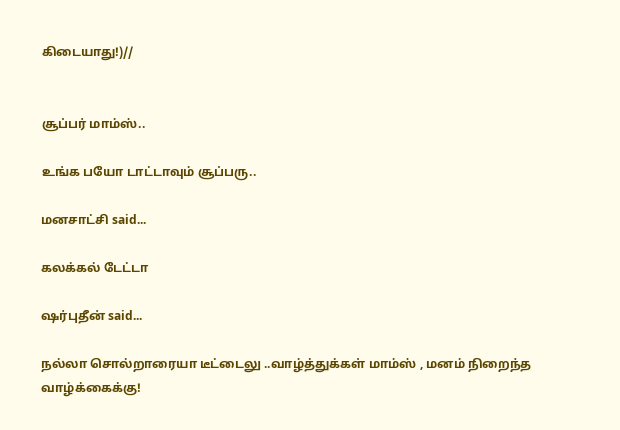கிடையாது!)//


சூப்பர் மாம்ஸ்..

உங்க பயோ டாட்டாவும் சூப்பரு..

மனசாட்சி said...

கலக்கல் டேட்டா

ஷர்புதீன் said...

நல்லா சொல்றாரையா டீட்டைலு ..வாழ்த்துக்கள் மாம்ஸ் , மனம் நிறைந்த வாழ்க்கைக்கு!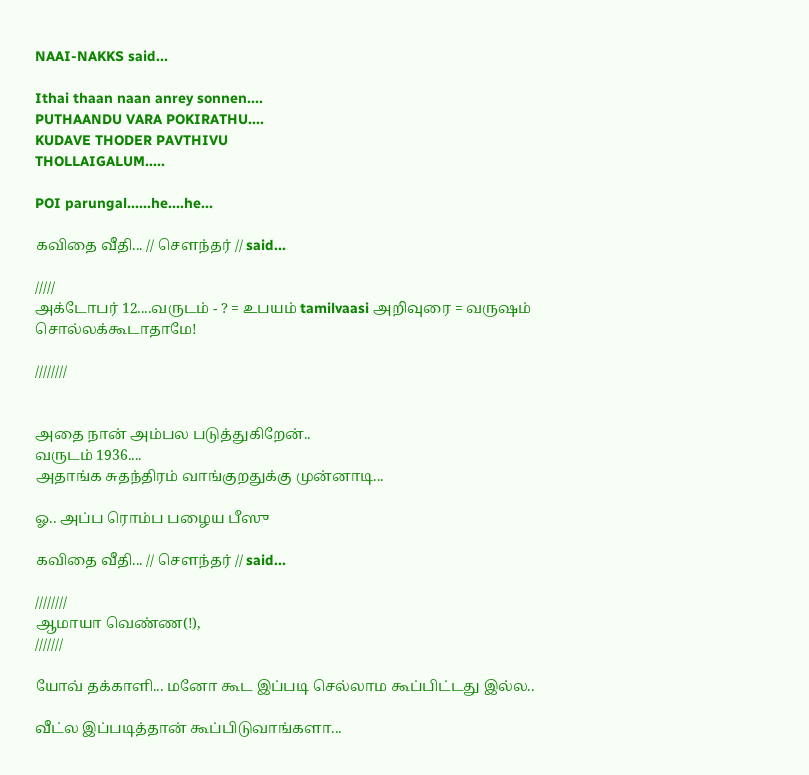NAAI-NAKKS said...

Ithai thaan naan anrey sonnen....
PUTHAANDU VARA POKIRATHU....
KUDAVE THODER PAVTHIVU
THOLLAIGALUM.....

POI parungal......he....he...

கவிதை வீதி... // சௌந்தர் // said...

/////
அக்டோபர் 12....வருடம் - ? = உபயம் tamilvaasi அறிவுரை = வருஷம் சொல்லக்கூடாதாமே!

////////


அதை நான் அம்பல படுத்துகிறேன்..
வருடம் 1936....
அதாங்க சுதந்திரம் வாங்குறதுக்கு முன்னாடி...

ஓ.. அப்ப ரொம்ப பழைய பீஸு

கவிதை வீதி... // சௌந்தர் // said...

////////
ஆமாயா வெண்ண(!),
///////

யோவ் தக்காளி... மனோ கூட இப்படி செல்லாம கூப்பிட்டது இல்ல..

வீட்ல இப்படித்தான் கூப்பிடுவாங்களா...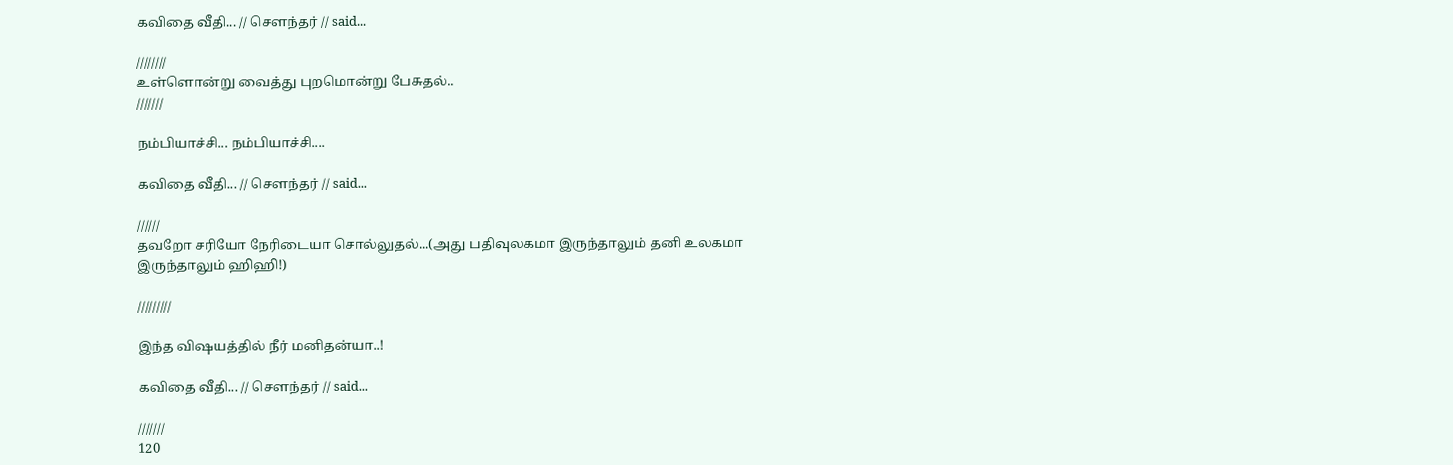கவிதை வீதி... // சௌந்தர் // said...

////////
உள்ளொன்று வைத்து புறமொன்று பேசுதல்..
///////

நம்பியாச்சி... நம்பியாச்சி....

கவிதை வீதி... // சௌந்தர் // said...

//////
தவறோ சரியோ நேரிடையா சொல்லுதல்...(அது பதிவுலகமா இருந்தாலும் தனி உலகமா இருந்தாலும் ஹிஹி!)

/////////

இந்த விஷயத்தில் நீர் மனிதன்யா..!

கவிதை வீதி... // சௌந்தர் // said...

///////
120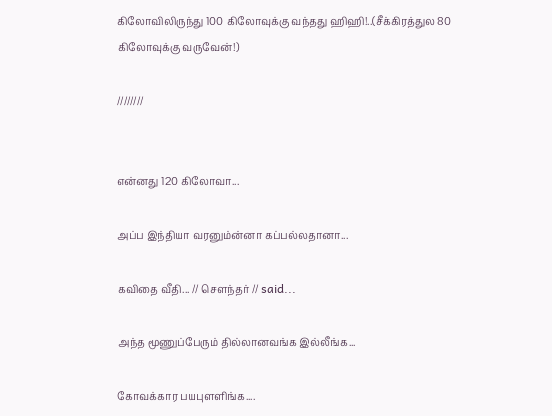கிலோவிலிருந்து 100 கிலோவுக்கு வந்தது ஹிஹி!..(சீக்கிரத்துல 80 கிலோவுக்கு வருவேன்!)

////////


என்னது 120 கிலோவா...

அப்ப இந்தியா வரனும்ன்னா கப்பல்லதானா...

கவிதை வீதி... // சௌந்தர் // said...

அந்த மூணுப்பேரும் தில்லானவங்க இல்லீங்க...

கோவக்கார பயபுளளிங்க....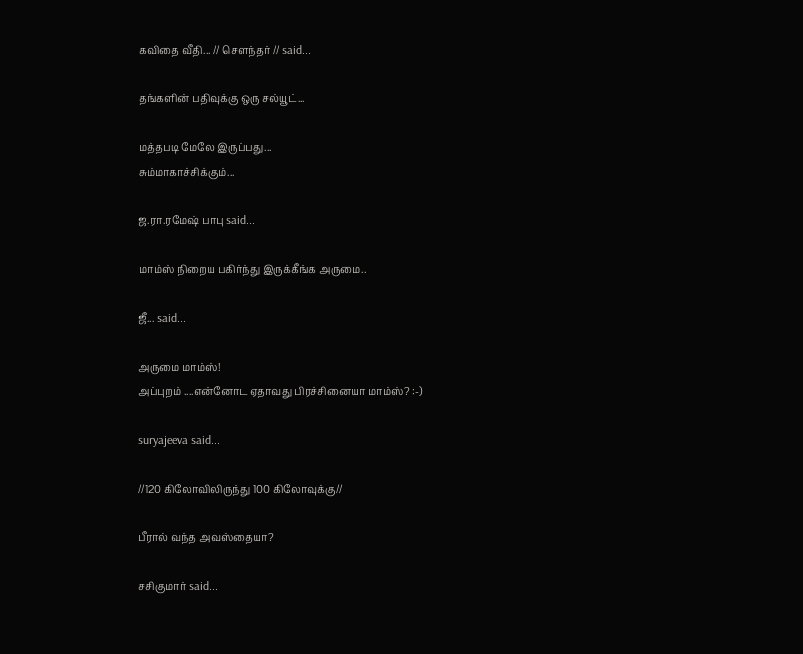கவிதை வீதி... // சௌந்தர் // said...

தங்களின் பதிவுக்கு ஒரு சல்யூட்...

மத்தபடி மேலே இருப்பது...
சும்மாகாச்சிக்கும்...

ஜ.ரா.ரமேஷ் பாபு said...

மாம்ஸ் நிறைய பகிர்ந்து இருக்கீங்க அருமை..

ஜீ... said...

அருமை மாம்ஸ்!
அப்புறம் ....என்னோட ஏதாவது பிரச்சினையா மாம்ஸ்? :-)

suryajeeva said...

//120 கிலோவிலிருந்து 100 கிலோவுக்கு//

பீரால் வந்த அவஸ்தையா?

சசிகுமார் said...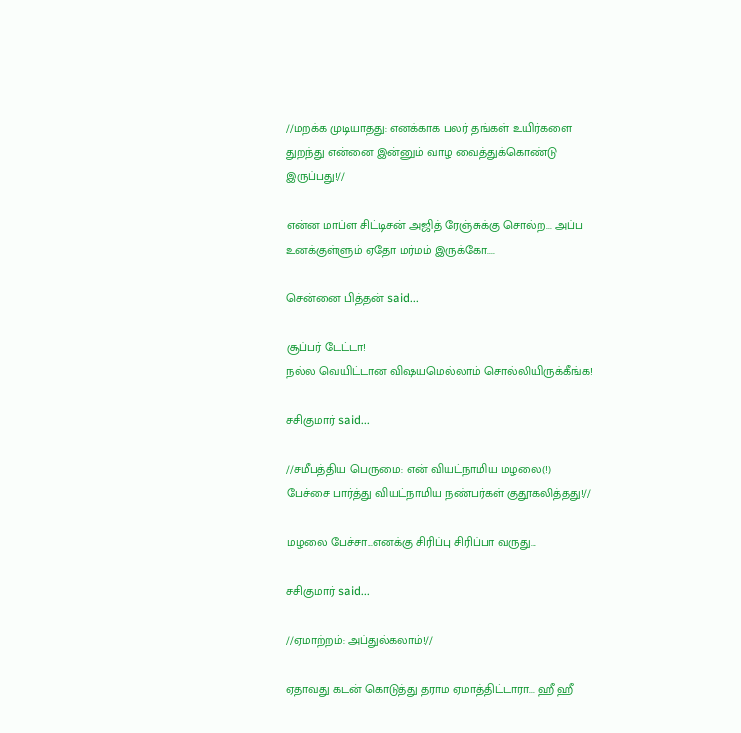//மறக்க முடியாதது: எனக்காக பலர் தங்கள் உயிர்களை துறந்து என்னை இன்னும் வாழ வைத்துக்கொண்டு இருப்பது!//

என்ன மாப்ள சிட்டிசன் அஜித் ரேஞ்சுக்கு சொல்ற... அப்ப உனக்குள்ளும் ஏதோ மர்மம் இருக்கோ....

சென்னை பித்தன் said...

சூப்பர் டேட்டா!
நல்ல வெயிட்டான விஷயமெல்லாம் சொல்லியிருக்கீங்க!

சசிகுமார் said...

//சமீபத்திய பெருமை: என் வியட்நாமிய மழலை(!) பேச்சை பார்த்து வியட்நாமிய நண்பர்கள் குதூகலித்தது!//

மழலை பேச்சா...எனக்கு சிரிப்பு சிரிப்பா வருது...

சசிகுமார் said...

//ஏமாற்றம்: அப்துல்கலாம்!//

ஏதாவது கடன் கொடுத்து தராம ஏமாத்திட்டாரா... ஹீ ஹீ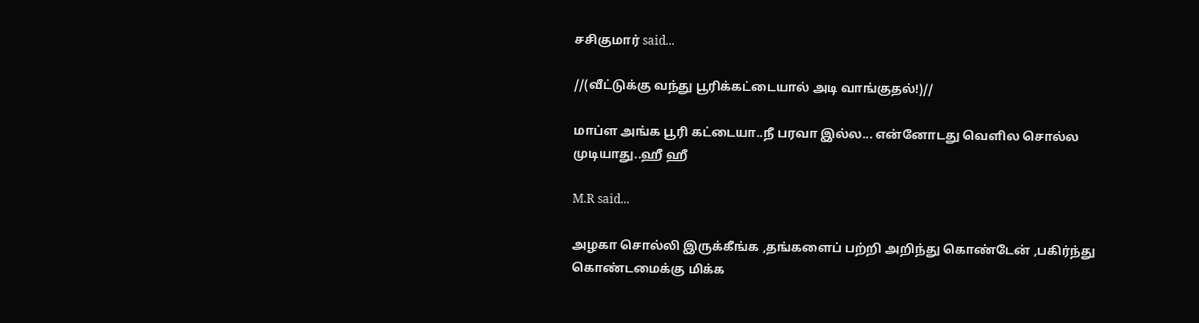சசிகுமார் said...

//(வீட்டுக்கு வந்து பூரிக்கட்டையால் அடி வாங்குதல்!)//

மாப்ள அங்க பூரி கட்டையா..நீ பரவா இல்ல... என்னோடது வெளில சொல்ல முடியாது..ஹீ ஹீ

M.R said...

அழகா சொல்லி இருக்கீங்க ,தங்களைப் பற்றி அறிந்து கொண்டேன் ,பகிர்ந்து கொண்டமைக்கு மிக்க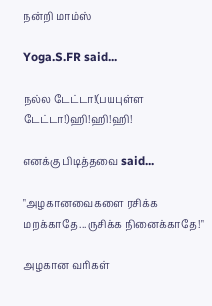நன்றி மாம்ஸ்

Yoga.S.FR said...

நல்ல டேட்டா!(பயபுள்ள டேட்டா!)ஹி!ஹி!ஹி!

எனக்கு பிடித்தவை said...

"அழகானவைகளை ரசிக்க மறக்காதே...ருசிக்க நினைக்காதே!"

அழகான வரிகள்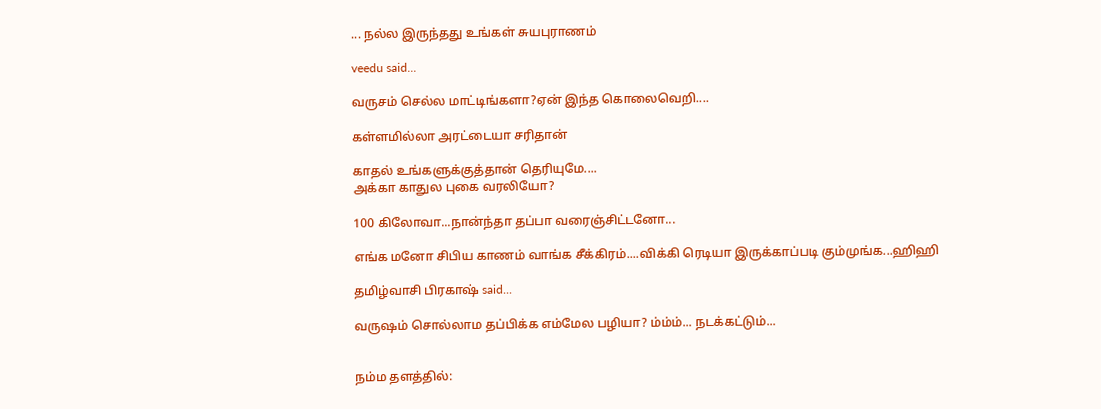... நல்ல இருந்தது உங்கள் சுயபுராணம்

veedu said...

வருசம் செல்ல மாட்டிங்களா?ஏன் இந்த கொலைவெறி....

கள்ளமில்லா அரட்டையா சரிதான்

காதல் உங்களுக்குத்தான் தெரியுமே....
அக்கா காதுல புகை வரலியோ?

100 கிலோவா...நான்ந்தா தப்பா வரைஞ்சிட்டனோ...

எங்க மனோ சிபிய காணம் வாங்க சீக்கிரம்....விக்கி ரெடியா இருக்காப்படி கும்முங்க...ஹிஹி

தமிழ்வாசி பிரகாஷ் said...

வருஷம் சொல்லாம தப்பிக்க எம்மேல பழியா? ம்ம்ம்... நடக்கட்டும்...


நம்ம தளத்தில்: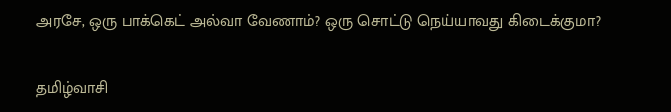அரசே, ஒரு பாக்கெட் அல்வா வேணாம்? ஒரு சொட்டு நெய்யாவது கிடைக்குமா?

தமிழ்வாசி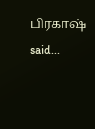பிரகாஷ் said...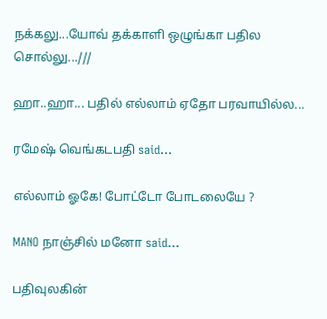நக்கலு...யோவ் தக்காளி ஒழுங்கா பதில சொல்லு...///

ஹா..ஹா... பதில் எல்லாம் ஏதோ பரவாயில்ல...

ரமேஷ் வெங்கடபதி said...

எல்லாம் ஓகே! போட்டோ போடலையே ?

MANO நாஞ்சில் மனோ said...

பதிவுலகின்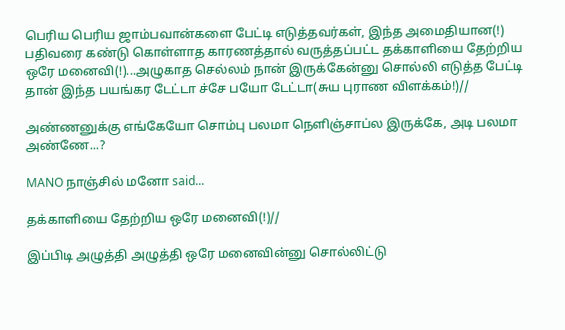பெரிய பெரிய ஜாம்பவான்களை பேட்டி எடுத்தவர்கள், இந்த அமைதியான(!) பதிவரை கண்டு கொள்ளாத காரணத்தால் வருத்தப்பட்ட தக்காளியை தேற்றிய ஒரே மனைவி(!)...அழுகாத செல்லம் நான் இருக்கேன்னு சொல்லி எடுத்த பேட்டி தான் இந்த பயங்கர டேட்டா ச்சே பயோ டேட்டா(சுய புராண விளக்கம்!)//

அண்ணனுக்கு எங்கேயோ சொம்பு பலமா நெளிஞ்சாப்ல இருக்கே, அடி பலமா அண்ணே...?

MANO நாஞ்சில் மனோ said...

தக்காளியை தேற்றிய ஒரே மனைவி(!)//

இப்பிடி அழுத்தி அழுத்தி ஒரே மனைவின்னு சொல்லிட்டு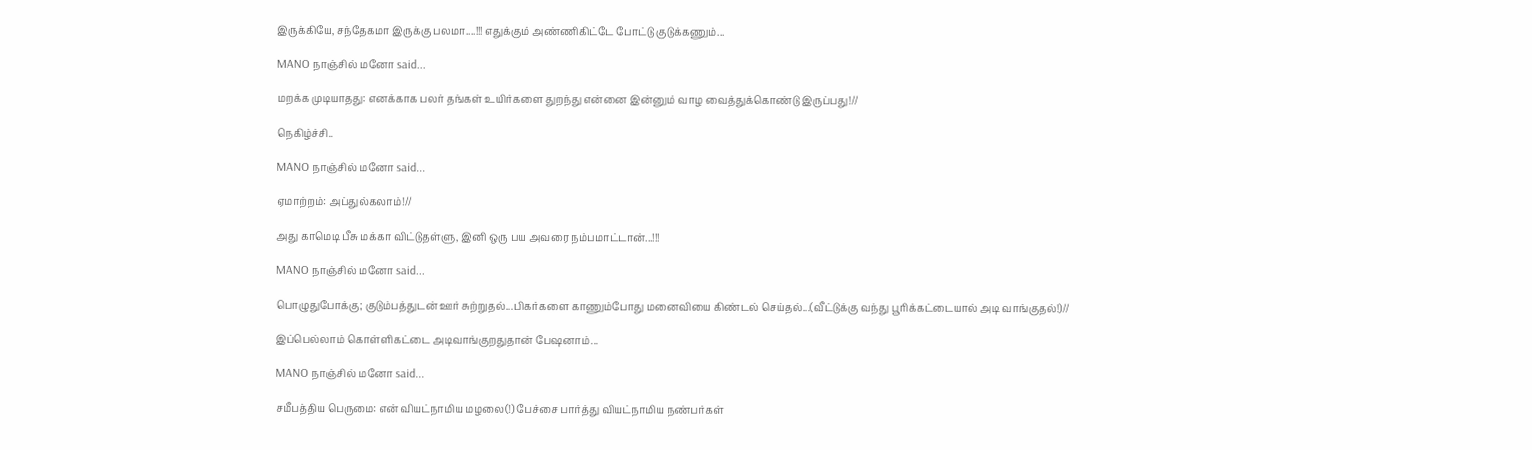இருக்கியே, சந்தேகமா இருக்கு பலமா....!!! எதுக்கும் அண்ணிகிட்டே போட்டு குடுக்கணும்...

MANO நாஞ்சில் மனோ said...

மறக்க முடியாதது: எனக்காக பலர் தங்கள் உயிர்களை துறந்து என்னை இன்னும் வாழ வைத்துக்கொண்டு இருப்பது!//

நெகிழ்ச்சி..

MANO நாஞ்சில் மனோ said...

ஏமாற்றம்: அப்துல்கலாம்!//

அது காமெடி பீசு மக்கா விட்டுதள்ளு, இனி ஒரு பய அவரை நம்பமாட்டான்...!!!

MANO நாஞ்சில் மனோ said...

பொழுதுபோக்கு; குடும்பத்துடன் ஊர் சுற்றுதல்...பிகர்களை காணும்போது மனைவியை கிண்டல் செய்தல்...(வீட்டுக்கு வந்து பூரிக்கட்டையால் அடி வாங்குதல்!)//

இப்பெல்லாம் கொள்ளிகட்டை அடிவாங்குறதுதான் பேஷனாம்...

MANO நாஞ்சில் மனோ said...

சமீபத்திய பெருமை: என் வியட்நாமிய மழலை(!) பேச்சை பார்த்து வியட்நாமிய நண்பர்கள்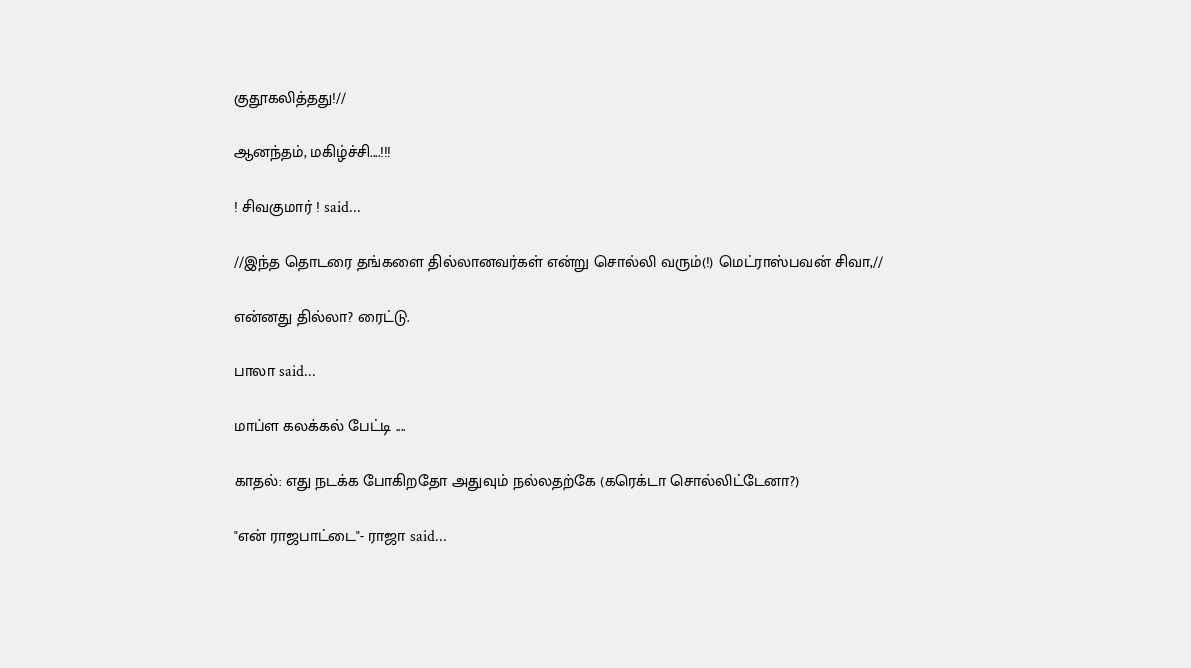குதூகலித்தது!//

ஆனந்தம், மகிழ்ச்சி....!!!

! சிவகுமார் ! said...

//இந்த தொடரை தங்களை தில்லானவர்கள் என்று சொல்லி வரும்(!) மெட்ராஸ்பவன் சிவா,//

என்னது தில்லா? ரைட்டு.

பாலா said...

மாப்ள கலக்கல் பேட்டி ....

காதல்: எது நடக்க போகிறதோ அதுவும் நல்லதற்கே (கரெக்டா சொல்லிட்டேனா?)

"என் ராஜபாட்டை"- ராஜா said...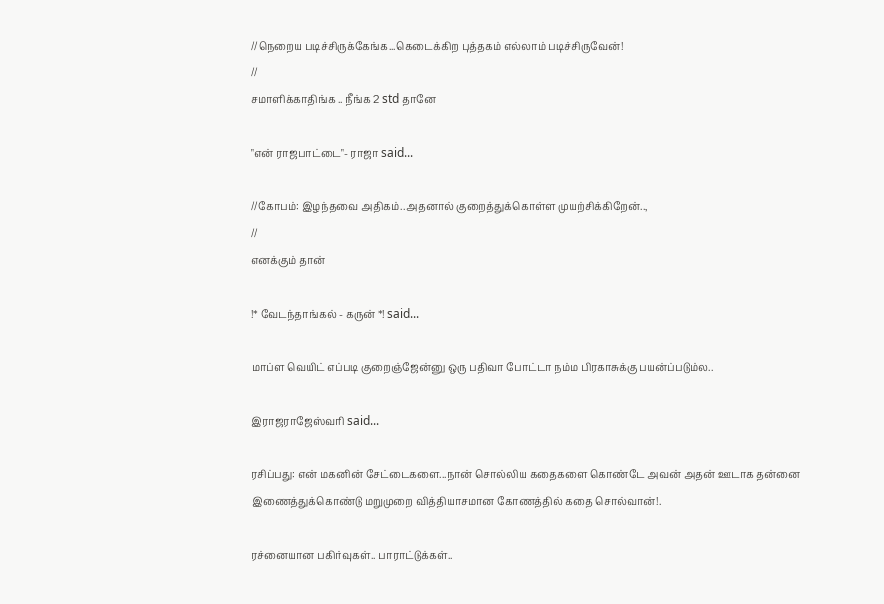//நெறைய படிச்சிருக்கேங்க...கெடைக்கிற புத்தகம் எல்லாம் படிச்சிருவேன்!
//
சமாளிக்காதிங்க .. நீங்க 2 std தானே

"என் ராஜபாட்டை"- ராஜா said...

//கோபம்: இழந்தவை அதிகம்..அதனால் குறைத்துக்கொள்ள முயற்சிக்கிறேன்..,
//
எனக்கும் தான்

!* வேடந்தாங்கல் - கருன் *! said...

மாப்ள வெயிட் எப்படி குறைஞ்ஜேன்னு ஒரு பதிவா போட்டா நம்ம பிரகாசுக்கு பயன்ப்படும்ல..

இராஜராஜேஸ்வரி said...

ரசிப்பது: என் மகனின் சேட்டைகளை...நான் சொல்லிய கதைகளை கொண்டே அவன் அதன் ஊடாக தன்னை இணைத்துக்கொண்டு மறுமுறை வித்தியாசமான கோணத்தில் கதை சொல்வான்!.

ரச்னையான பகிர்வுகள்.. பாராட்டுக்கள்..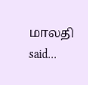மாலதி said...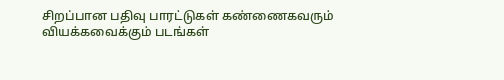சிறப்பான பதிவு பாரட்டுகள் கண்ணைகவரும் வியக்கவைக்கும் படங்கள்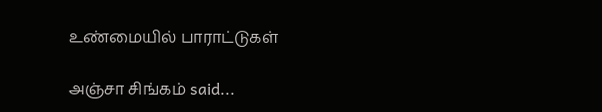உண்மையில் பாராட்டுகள்

அஞ்சா சிங்கம் said...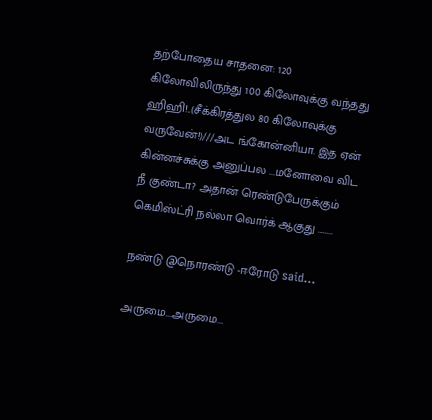தற்போதைய சாதனை: 120 கிலோவிலிருந்து 100 கிலோவுக்கு வந்தது ஹிஹி!..(சீக்கிரத்துல 80 கிலோவுக்கு வருவேன்!)///அட ங்கோன்னியா. இத ஏன் கின்னச்சுக்கு அனுப்பல ...மனோவை விட நீ குண்டா? அதான் ரெண்டுபேருக்கும் கெமிஸ்ட்ரி நல்லா வொர்க் ஆகுது ........

நண்டு @நொரண்டு -ஈரோடு said...

அருமை...அருமை...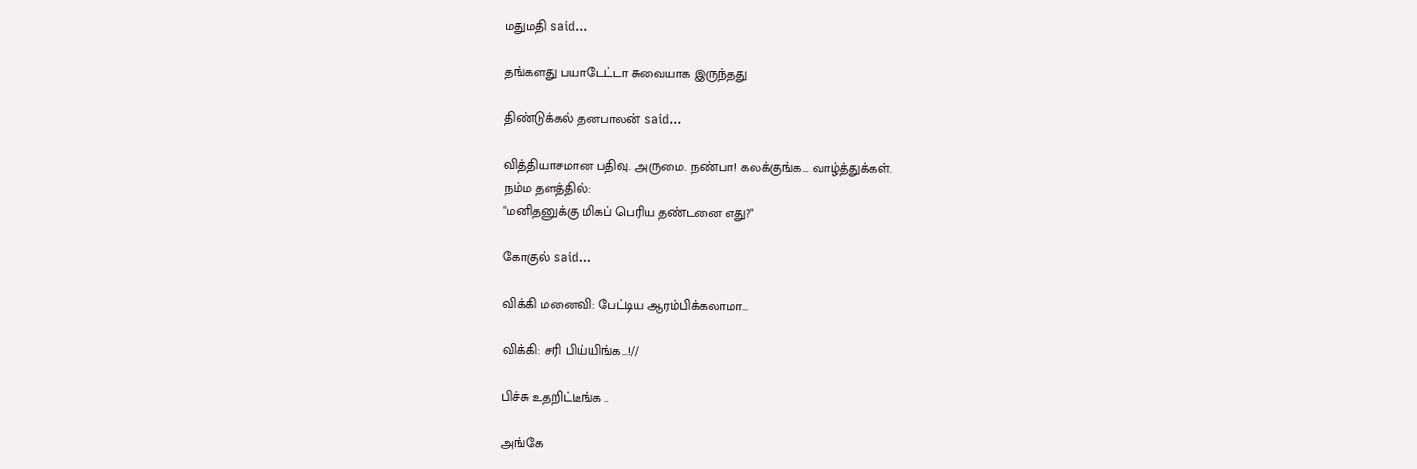மதுமதி said...

தங்களது பயாடேட்டா சுவையாக இருந்தது

திண்டுக்கல் தனபாலன் said...

வித்தியாசமான பதிவு. அருமை. நண்பா! கலக்குங்க... வாழ்த்துக்கள்.
நம்ம தளத்தில்:
"மனிதனுக்கு மிகப் பெரிய தண்டனை எது?"

கோகுல் said...

விக்கி மனைவி: பேட்டிய ஆரம்பிக்கலாமா...

விக்கி: சரி பிய்யிங்க...!//

பிச்சு உதறிட்டீங்க ..

அங்கே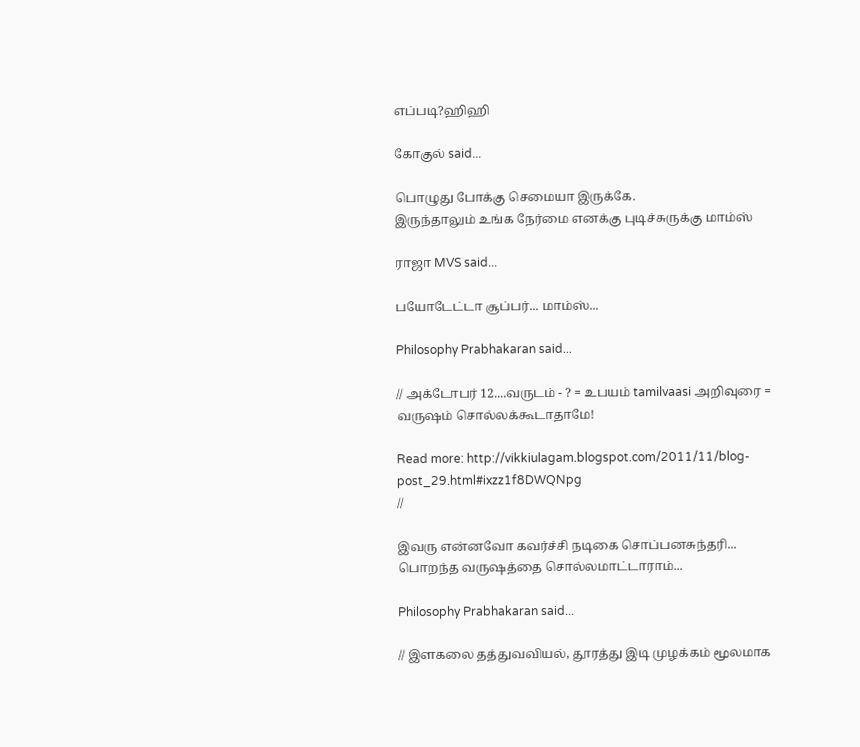எப்படி?ஹிஹி

கோகுல் said...

பொழுது போக்கு செமையா இருக்கே.
இருந்தாலும் உங்க நேர்மை எனக்கு புடிச்சுருக்கு மாம்ஸ்

ராஜா MVS said...

பயோடேட்டா சூப்பர்... மாம்ஸ்...

Philosophy Prabhakaran said...

// அக்டோபர் 12....வருடம் - ? = உபயம் tamilvaasi அறிவுரை = வருஷம் சொல்லக்கூடாதாமே!

Read more: http://vikkiulagam.blogspot.com/2011/11/blog-post_29.html#ixzz1f8DWQNpg
//

இவரு என்னவோ கவர்ச்சி நடிகை சொப்பனசுந்தரி... பொறந்த வருஷத்தை சொல்லமாட்டாராம்...

Philosophy Prabhakaran said...

// இளகலை தத்துவவியல், தூரத்து இடி முழக்கம் மூலமாக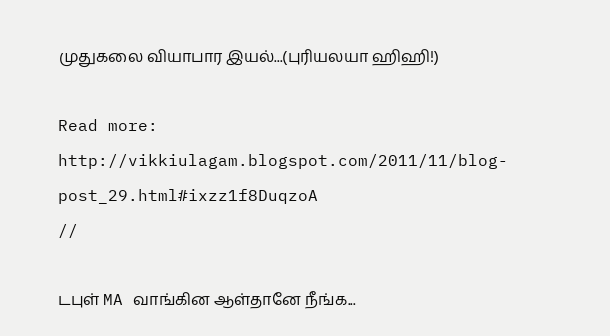முதுகலை வியாபார இயல்...(புரியலயா ஹிஹி!)

Read more: http://vikkiulagam.blogspot.com/2011/11/blog-post_29.html#ixzz1f8DuqzoA
//

டபுள் MA வாங்கின ஆள்தானே நீங்க...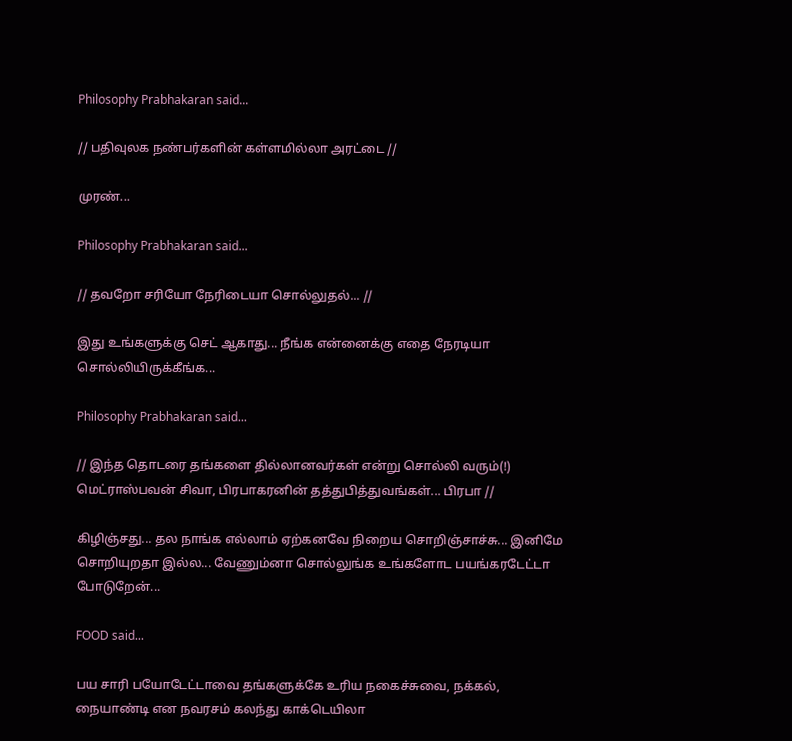Philosophy Prabhakaran said...

// பதிவுலக நண்பர்களின் கள்ளமில்லா அரட்டை //

முரண்...

Philosophy Prabhakaran said...

// தவறோ சரியோ நேரிடையா சொல்லுதல்... //

இது உங்களுக்கு செட் ஆகாது... நீங்க என்னைக்கு எதை நேரடியா சொல்லியிருக்கீங்க...

Philosophy Prabhakaran said...

// இந்த தொடரை தங்களை தில்லானவர்கள் என்று சொல்லி வரும்(!) மெட்ராஸ்பவன் சிவா, பிரபாகரனின் தத்துபித்துவங்கள்... பிரபா //

கிழிஞ்சது... தல நாங்க எல்லாம் ஏற்கனவே நிறைய சொறிஞ்சாச்சு... இனிமே சொறியுறதா இல்ல... வேணும்னா சொல்லுங்க உங்களோட பயங்கரடேட்டா போடுறேன்...

FOOD said...

பய சாரி பயோடேட்டாவை தங்களுக்கே உரிய நகைச்சுவை, நக்கல், நையாண்டி என நவரசம் கலந்து காக்டெயிலா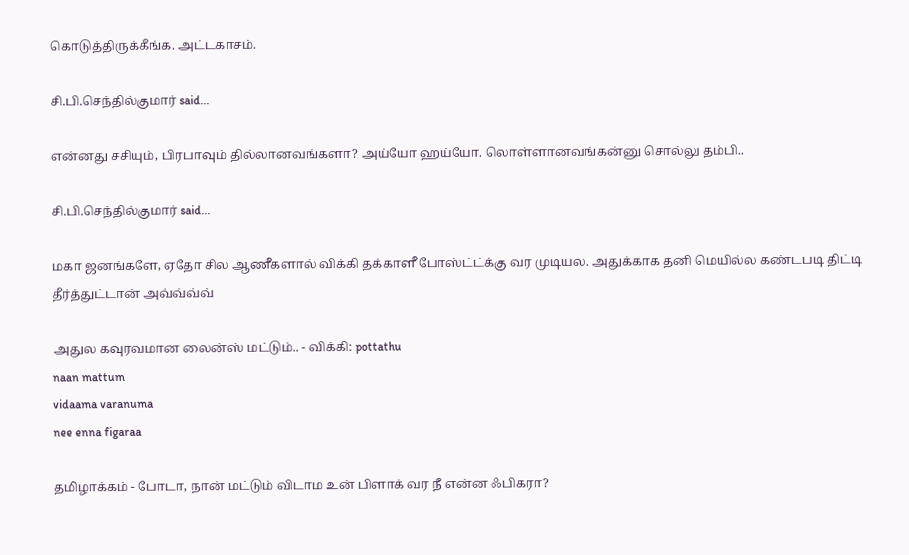கொடுத்திருக்கீங்க. அட்டகாசம்.

சி.பி.செந்தில்குமார் said...

என்னது சசியும், பிரபாவும் தில்லானவங்களா? அய்யோ ஹய்யோ. லொள்ளானவங்கன்னு சொல்லு தம்பி..

சி.பி.செந்தில்குமார் said...

மகா ஜனங்களே, ஏதோ சில ஆணீகளால் விக்கி தக்காளீ போஸ்ட்ட்க்கு வர முடியல. அதுக்காக தனி மெயில்ல கண்டபடி திட்டி தீர்த்துட்டான் அவ்வ்வ்வ்

அதுல கவுரவமான லைன்ஸ் மட்டும்.. - விக்கி: pottathu
naan mattum
vidaama varanuma
nee enna figaraa

தமிழாக்கம் - போடா, நான் மட்டும் விடாம உன் பிளாக் வர நீ என்ன ஃபிகரா?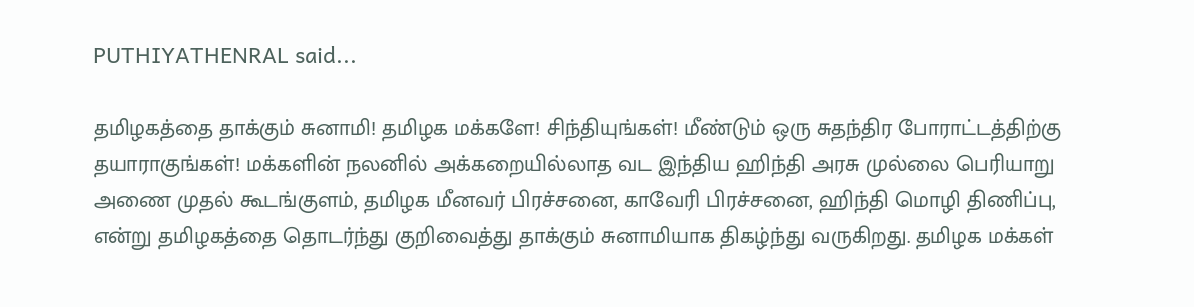PUTHIYATHENRAL said...

தமிழகத்தை தாக்கும் சுனாமி! தமிழக மக்களே! சிந்தியுங்கள்! மீண்டும் ஒரு சுதந்திர போராட்டத்திற்கு தயாராகுங்கள்! மக்களின் நலனில் அக்கறையில்லாத வட இந்திய ஹிந்தி அரசு முல்லை பெரியாறு அணை முதல் கூடங்குளம், தமிழக மீனவர் பிரச்சனை, காவேரி பிரச்சனை, ஹிந்தி மொழி திணிப்பு, என்று தமிழகத்தை தொடர்ந்து குறிவைத்து தாக்கும் சுனாமியாக திகழ்ந்து வருகிறது. தமிழக மக்கள்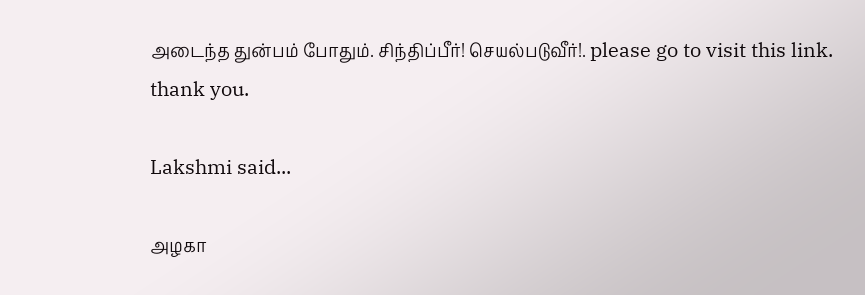அடைந்த துன்பம் போதும். சிந்திப்பீர்! செயல்படுவீர்!. please go to visit this link. thank you.

Lakshmi said...

அழகா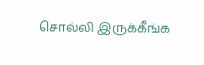சொல்லி இருக்கீங்க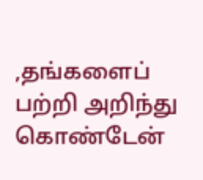,தங்களைப் பற்றி அறிந்து கொண்டேன்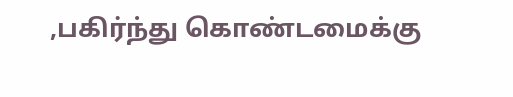,பகிர்ந்து கொண்டமைக்கு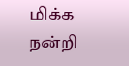மிக்க நன்றி